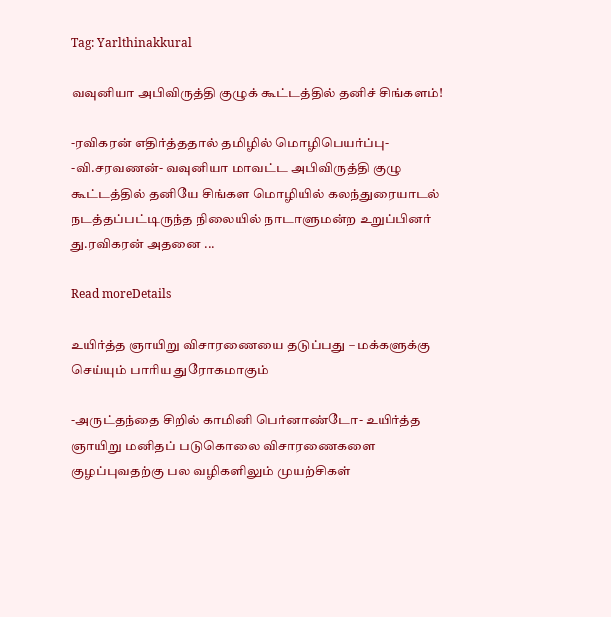Tag: Yarlthinakkural

வவுனியா அபிவிருத்தி குழுக் கூட்டத்தில் தனிச் சிங்களம்!

-ரவிகரன் எதிர்த்ததால் தமிழில் மொழிபெயர்ப்பு- -வி.சரவணன்- வவுனியா மாவட்ட அபிவிருத்தி குழு கூட்டத்தில் தனியே சிங்கள மொழியில் கலந்துரையாடல் நடத்தப்பட்டிருந்த நிலையில் நாடாளுமன்ற உறுப்பினர் து.ரவிகரன் அதனை ...

Read moreDetails

உயிர்த்த ஞாயிறு விசாரணையை தடுப்பது – மக்களுக்கு செய்யும் பாரிய துரோகமாகும்

-அருட்தந்தை சிறில் காமினி பெர்னாண்டோ- உயிர்த்த ஞாயிறு மனிதப் படுகொலை விசாரணைகளை குழப்புவதற்கு பல வழிகளிலும் முயற்சிகள்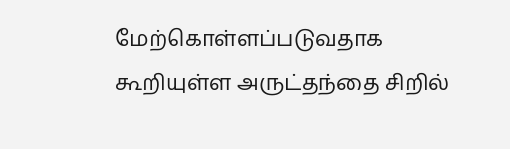மேற்கொள்ளப்படுவதாக கூறியுள்ள அருட்தந்தை சிறில்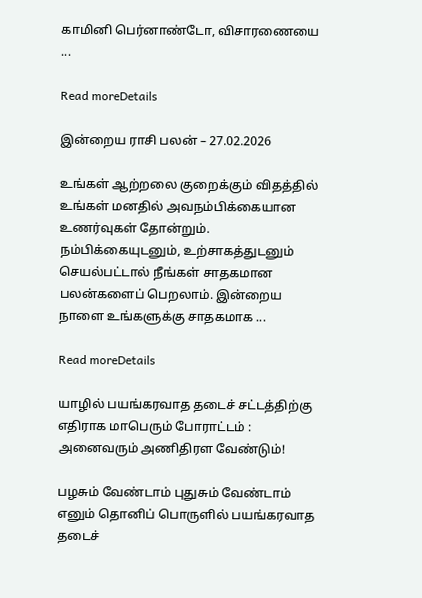காமினி பெர்னாண்டோ, விசாரணையை ...

Read moreDetails

இன்றைய ராசி பலன் – 27.02.2026

உங்கள் ஆற்றலை குறைக்கும் விதத்தில் உங்கள் மனதில் அவநம்பிக்கையான உணர்வுகள் தோன்றும். நம்பிக்கையுடனும், உற்சாகத்துடனும் செயல்பட்டால் நீங்கள் சாதகமான பலன்களைப் பெறலாம். இன்றைய நாளை உங்களுக்கு சாதகமாக ...

Read moreDetails

யாழில் பயங்கரவாத தடைச் சட்டத்திற்கு எதிராக மாபெரும் போராட்டம் : அனைவரும் அணிதிரள வேண்டும்!

பழசும் வேண்டாம் புதுசும் வேண்டாம் எனும் தொனிப் பொருளில் பயங்கரவாத தடைச்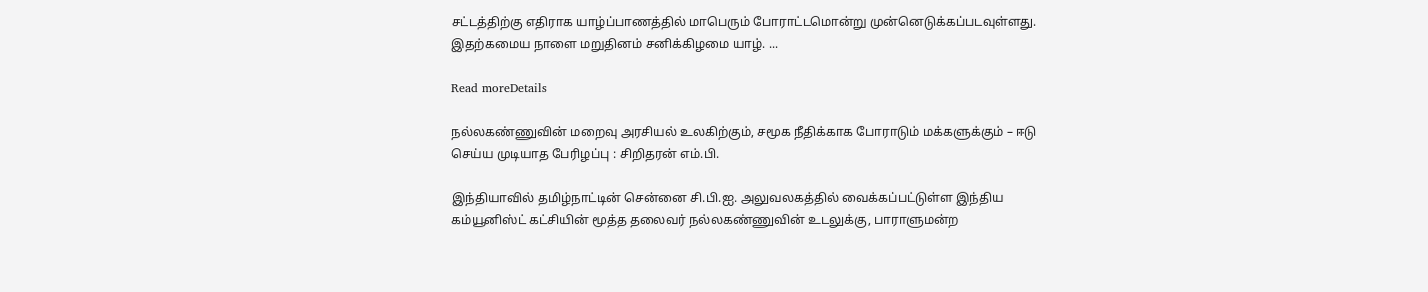சட்டத்திற்கு எதிராக யாழ்ப்பாணத்தில் மாபெரும் போராட்டமொன்று முன்னெடுக்கப்படவுள்ளது. இதற்கமைய நாளை மறுதினம் சனிக்கிழமை யாழ். ...

Read moreDetails

நல்லகண்ணுவின் மறைவு அரசியல் உலகிற்கும், சமூக நீதிக்காக போராடும் மக்களுக்கும் – ஈடு செய்ய முடியாத பேரிழப்பு : சிறிதரன் எம்.பி.

இந்தியாவில் தமிழ்நாட்டின் சென்னை சி.பி.ஐ. அலுவலகத்தில் வைக்கப்பட்டுள்ள இந்திய கம்யூனிஸ்ட் கட்சியின் மூத்த தலைவர் நல்லகண்ணுவின் உடலுக்கு, பாராளுமன்ற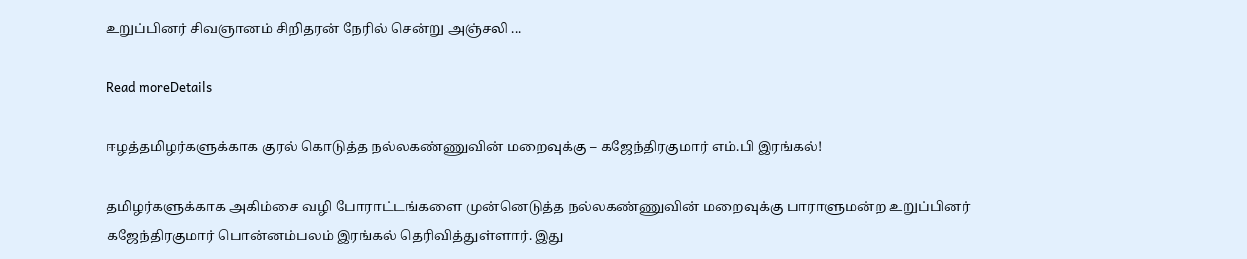உறுப்பினர் சிவஞானம் சிறிதரன் நேரில் சென்று அஞ்சலி ...

Read moreDetails

ஈழத்தமிழர்களுக்காக குரல் கொடுத்த நல்லகண்ணுவின் மறைவுக்கு – கஜேந்திரகுமார் எம்.பி இரங்கல்!

தமிழர்களுக்காக அகிம்சை வழி போராட்டங்களை முன்னெடுத்த நல்லகண்ணுவின் மறைவுக்கு பாராளுமன்ற உறுப்பினர் கஜேந்திரகுமார் பொன்னம்பலம் இரங்கல் தெரிவித்துள்ளார். இது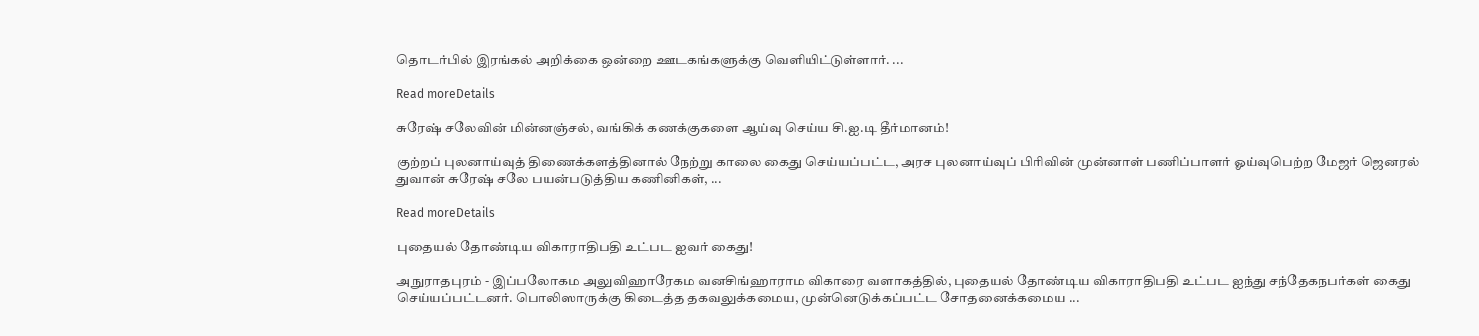தொடர்பில் இரங்கல் அறிக்கை ஒன்றை ஊடகங்களுக்கு வெளியிட்டுள்ளார். ...

Read moreDetails

சுரேஷ் சலேவின் மின்னஞ்சல், வங்கிக் கணக்குகளை ஆய்வு செய்ய சி.ஐ.டி தீர்மானம்!

குற்றப் புலனாய்வுத் திணைக்களத்தினால் நேற்று காலை கைது செய்யப்பட்ட, அரச புலனாய்வுப் பிரிவின் முன்னாள் பணிப்பாளர் ஓய்வுபெற்ற மேஜர் ஜெனரல் துவான் சுரேஷ் சலே பயன்படுத்திய கணினிகள், ...

Read moreDetails

புதையல் தோண்டிய விகாராதிபதி உட்பட ஐவர் கைது!

அநுராதபுரம் - இப்பலோகம அலுவிஹாரேகம வனசிங்ஹாராம விகாரை வளாகத்தில், புதையல் தோண்டிய விகாராதிபதி உட்பட ஐந்து சந்தேகநபர்கள் கைது செய்யப்பட்டனர். பொலிஸாருக்கு கிடைத்த தகவலுக்கமைய, முன்னெடுக்கப்பட்ட சோதனைக்கமைய ...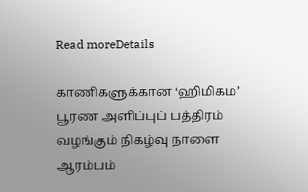Read moreDetails

காணிகளுக்கான ‘ஹிமிகம’ பூரண அளிப்புப் பத்திரம் வழங்கும் நிகழ்வு நாளை ஆரம்பம்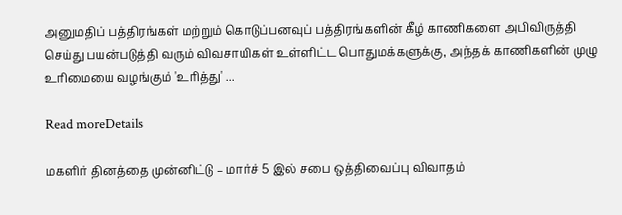அனுமதிப் பத்திரங்கள் மற்றும் கொடுப்பனவுப் பத்திரங்களின் கீழ் காணிகளை அபிவிருத்தி செய்து பயன்படுத்தி வரும் விவசாயிகள் உள்ளிட்ட பொதுமக்களுக்கு, அந்தக் காணிகளின் முழு உரிமையை வழங்கும் 'உரித்து' ...

Read moreDetails

மகளிர் தினத்தை முன்னிட்டு – மார்ச் 5 இல் சபை ஒத்திவைப்பு விவாதம்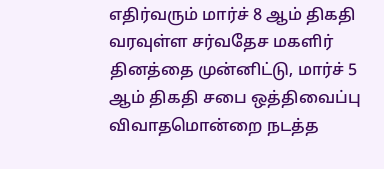எதிர்வரும் மார்ச் 8 ஆம் திகதி வரவுள்ள சர்வதேச மகளிர் தினத்தை முன்னிட்டு, மார்ச் 5 ஆம் திகதி சபை ஒத்திவைப்பு விவாதமொன்றை நடத்த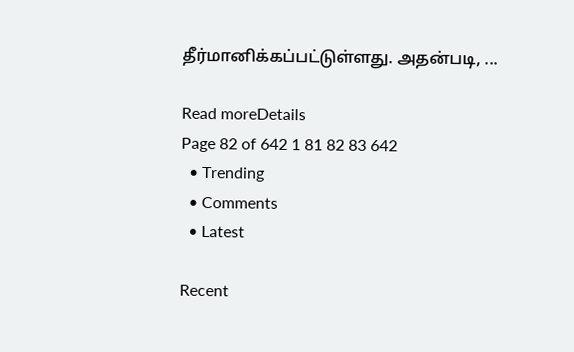தீர்மானிக்கப்பட்டுள்ளது. அதன்படி, ...

Read moreDetails
Page 82 of 642 1 81 82 83 642
  • Trending
  • Comments
  • Latest

Recent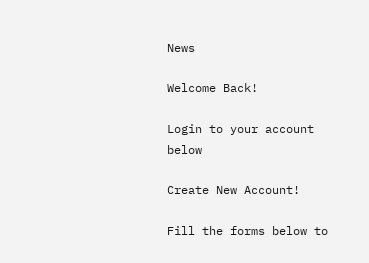News

Welcome Back!

Login to your account below

Create New Account!

Fill the forms below to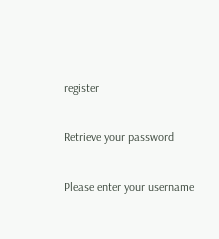register

Retrieve your password

Please enter your username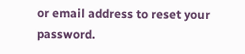or email address to reset your password.